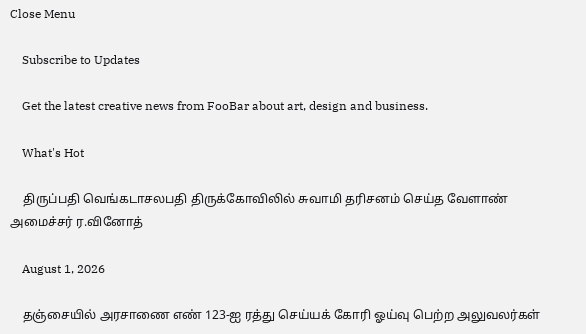Close Menu

    Subscribe to Updates

    Get the latest creative news from FooBar about art, design and business.

    What's Hot

    திருப்பதி வெங்கடாசலபதி திருக்கோவிலில் சுவாமி தரிசனம் செய்த வேளாண் அமைச்சர் ர.வினோத்

    August 1, 2026

    தஞ்சையில் அரசாணை எண் 123-ஐ ரத்து செய்யக் கோரி ஓய்வு பெற்ற அலுவலர்கள்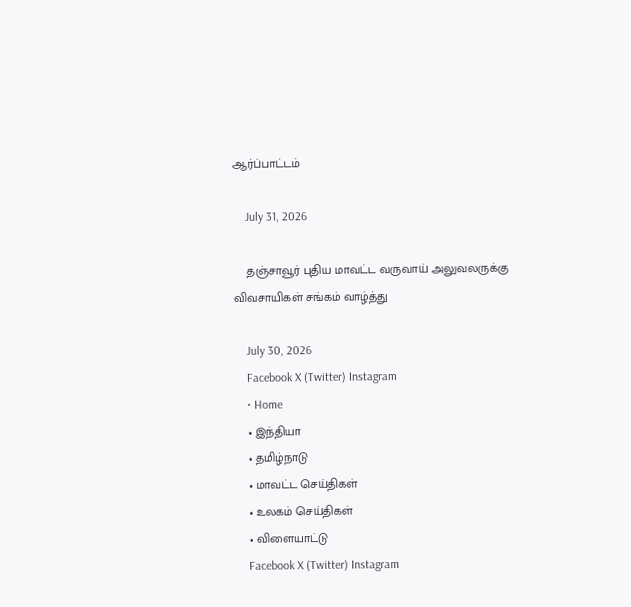ஆர்ப்பாட்டம்

    July 31, 2026

    தஞ்சாவூர் புதிய மாவட்ட வருவாய் அலுவலருக்கு விவசாயிகள் சங்கம் வாழ்த்து

    July 30, 2026
    Facebook X (Twitter) Instagram
    • Home
    • இந்தியா
    • தமிழ்நாடு
    • மாவட்ட செய்திகள்
    • உலகம் செய்திகள்
    • விளையாட்டு
    Facebook X (Twitter) Instagram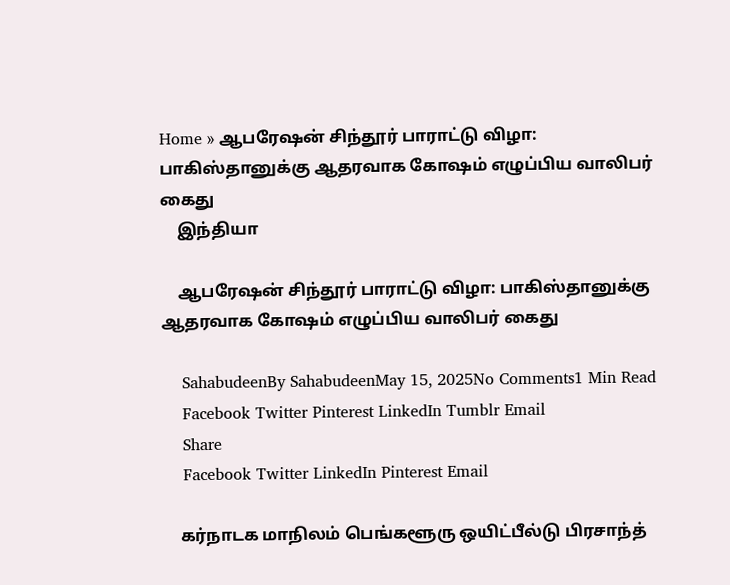Home » ஆபரேஷன் சிந்தூர் பாராட்டு விழா: பாகிஸ்தானுக்கு ஆதரவாக கோஷம் எழுப்பிய வாலிபர் கைது
    இந்தியா

    ஆபரேஷன் சிந்தூர் பாராட்டு விழா: பாகிஸ்தானுக்கு ஆதரவாக கோஷம் எழுப்பிய வாலிபர் கைது

    SahabudeenBy SahabudeenMay 15, 2025No Comments1 Min Read
    Facebook Twitter Pinterest LinkedIn Tumblr Email
    Share
    Facebook Twitter LinkedIn Pinterest Email

    கர்நாடக மாநிலம் பெங்களூரு ஒயிட்பீல்டு பிரசாந்த்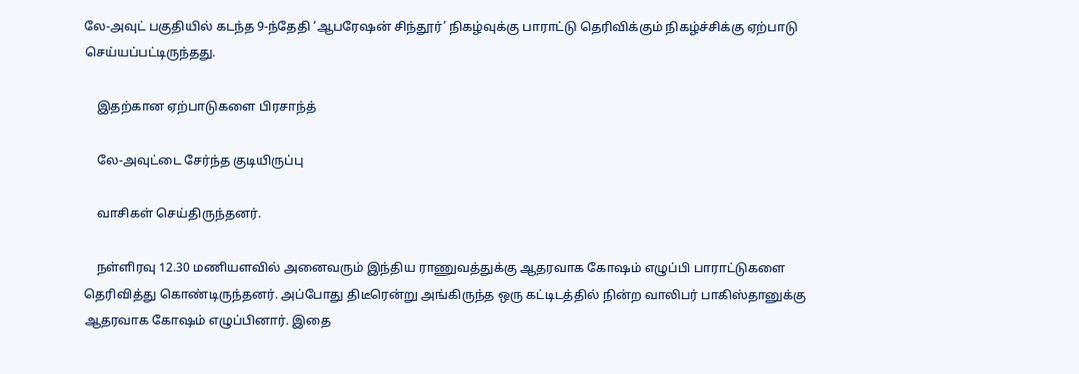லே-அவுட் பகுதியில் கடந்த 9-ந்தேதி ‘ஆபரேஷன் சிந்தூர்’ நிகழ்வுக்கு பாராட்டு தெரிவிக்கும் நிகழ்ச்சிக்கு ஏற்பாடு செய்யப்பட்டிருந்தது.

    இதற்கான ஏற்பாடுகளை பிரசாந்த்

    லே-அவுட்டை சேர்ந்த குடியிருப்பு

    வாசிகள் செய்திருந்தனர்.

    நள்ளிரவு 12.30 மணியளவில் அனைவரும் இந்திய ராணுவத்துக்கு ஆதரவாக கோஷம் எழுப்பி பாராட்டுகளை தெரிவித்து கொண்டிருந்தனர். அப்போது திடீரென்று அங்கிருந்த ஒரு கட்டிடத்தில் நின்ற வாலிபர் பாகிஸ்தானுக்கு ஆதரவாக கோஷம் எழுப்பினார். இதை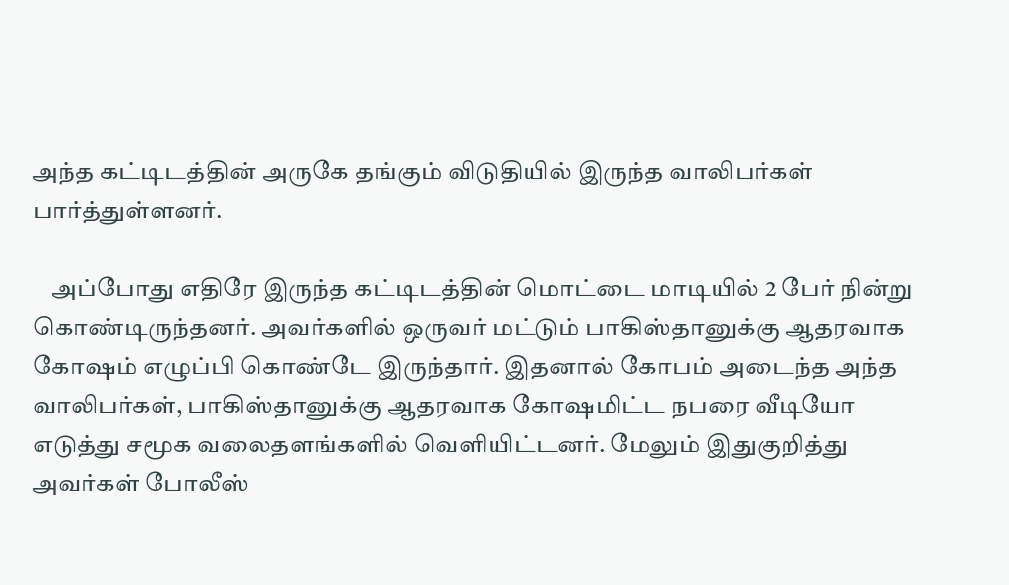அந்த கட்டிடத்தின் அருகே தங்கும் விடுதியில் இருந்த வாலிபர்கள் பார்த்துள்ளனர்.

    அப்போது எதிரே இருந்த கட்டிடத்தின் மொட்டை மாடியில் 2 பேர் நின்று கொண்டிருந்தனர். அவர்களில் ஒருவர் மட்டும் பாகிஸ்தானுக்கு ஆதரவாக கோஷம் எழுப்பி கொண்டே இருந்தார். இதனால் கோபம் அடைந்த அந்த வாலிபர்கள், பாகிஸ்தானுக்கு ஆதரவாக கோஷமிட்ட நபரை வீடியோ எடுத்து சமூக வலைதளங்களில் வெளியிட்டனர். மேலும் இதுகுறித்து அவர்கள் போலீஸ்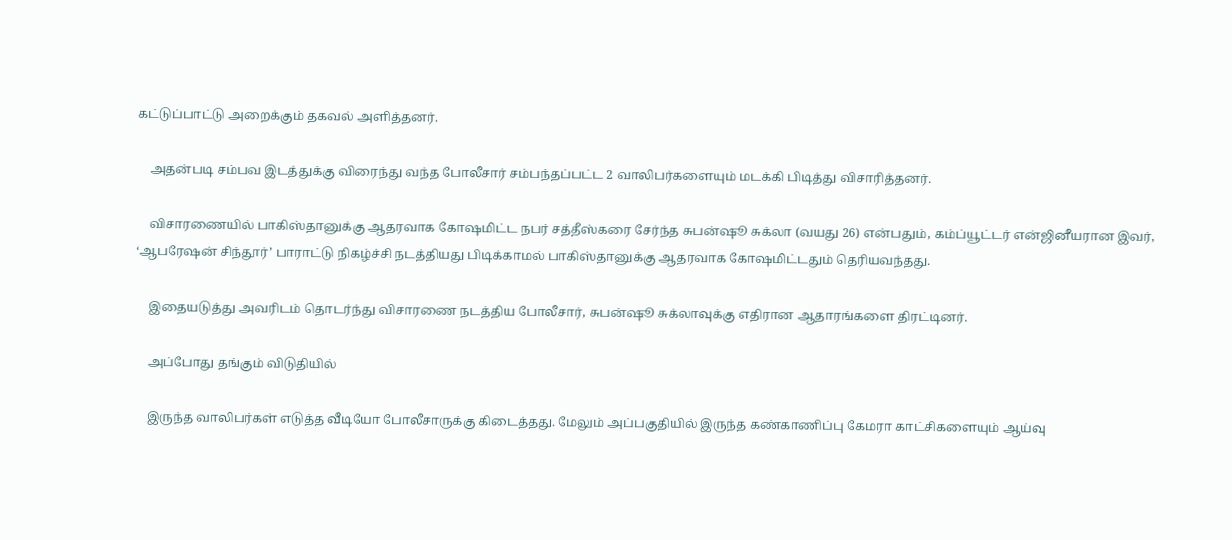கட்டுப்பாட்டு அறைக்கும் தகவல் அளித்தனர்.

    அதன்படி சம்பவ இடத்துக்கு விரைந்து வந்த போலீசார் சம்பந்தப்பட்ட 2 வாலிபர்களையும் மடக்கி பிடித்து விசாரித்தனர்.

    விசாரணையில் பாகிஸ்தானுக்கு ஆதரவாக கோஷமிட்ட நபர் சத்தீஸ்கரை சேர்ந்த சுபன்ஷூ சுக்லா (வயது 26) என்பதும், கம்ப்யூட்டர் என்ஜினீயரான இவர், ‘ஆபரேஷன் சிந்தூர்’ பாராட்டு நிகழ்ச்சி நடத்தியது பிடிக்காமல் பாகிஸ்தானுக்கு ஆதரவாக கோஷமிட்டதும் தெரியவந்தது.

    இதையடுத்து அவரிடம் தொடர்ந்து விசாரணை நடத்திய போலீசார், சுபன்ஷூ சுக்லாவுக்கு எதிரான ஆதாரங்களை திரட்டினர்.

    அப்போது தங்கும் விடுதியில்

    இருந்த வாலிபர்கள் எடுத்த வீடியோ போலீசாருக்கு கிடைத்தது. மேலும் அப்பகுதியில் இருந்த கண்காணிப்பு கேமரா காட்சிகளையும் ஆய்வு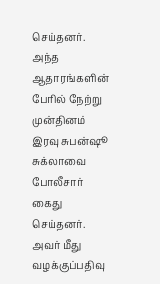செய்தனர். அந்த ஆதாரங்களின் பேரில் நேற்று முன்தினம் இரவு சுபன்ஷூ சுக்லாவை போலீசார் கைது செய்தனர். அவர் மீது வழக்குப்பதிவு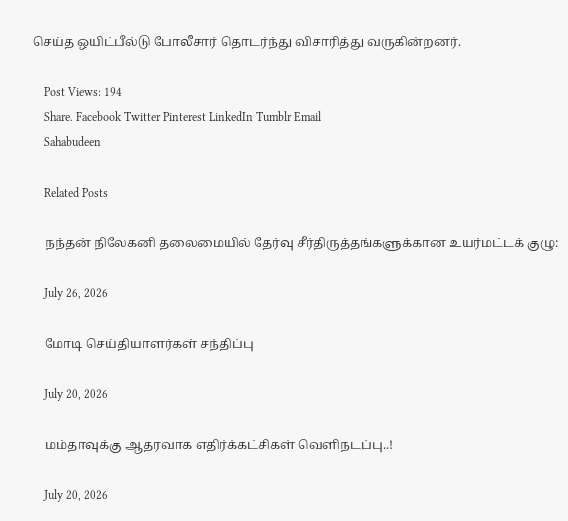செய்த ஒயிட்பீல்டு போலீசார் தொடர்ந்து விசாரித்து வருகின்றனர்.

    Post Views: 194
    Share. Facebook Twitter Pinterest LinkedIn Tumblr Email
    Sahabudeen

    Related Posts

    நந்தன் நிலேகனி தலைமையில் தேர்வு சீர்திருத்தங்களுக்கான உயர்மட்டக் குழு:

    July 26, 2026

    மோடி செய்தியாளர்கள் சந்திப்பு

    July 20, 2026

    மம்தாவுக்கு ஆதரவாக எதிர்க்கட்சிகள் வெளிநடப்பு..!

    July 20, 2026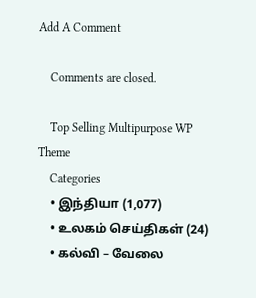Add A Comment

    Comments are closed.

    Top Selling Multipurpose WP Theme
    Categories
    • இந்தியா (1,077)
    • உலகம் செய்திகள் (24)
    • கல்வி – வேலை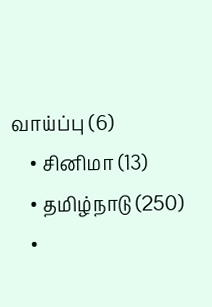வாய்ப்பு (6)
    • சினிமா (13)
    • தமிழ்நாடு (250)
    •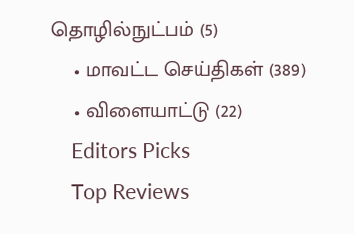தொழில்நுட்பம் (5)
    • மாவட்ட செய்திகள் (389)
    • விளையாட்டு (22)
    Editors Picks
    Top Reviews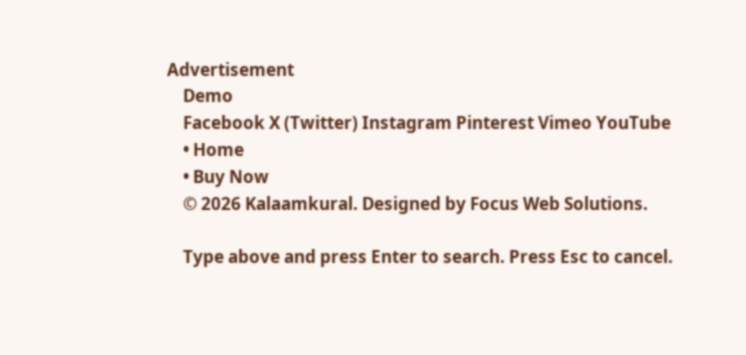Advertisement
    Demo
    Facebook X (Twitter) Instagram Pinterest Vimeo YouTube
    • Home
    • Buy Now
    © 2026 Kalaamkural. Designed by Focus Web Solutions.

    Type above and press Enter to search. Press Esc to cancel.